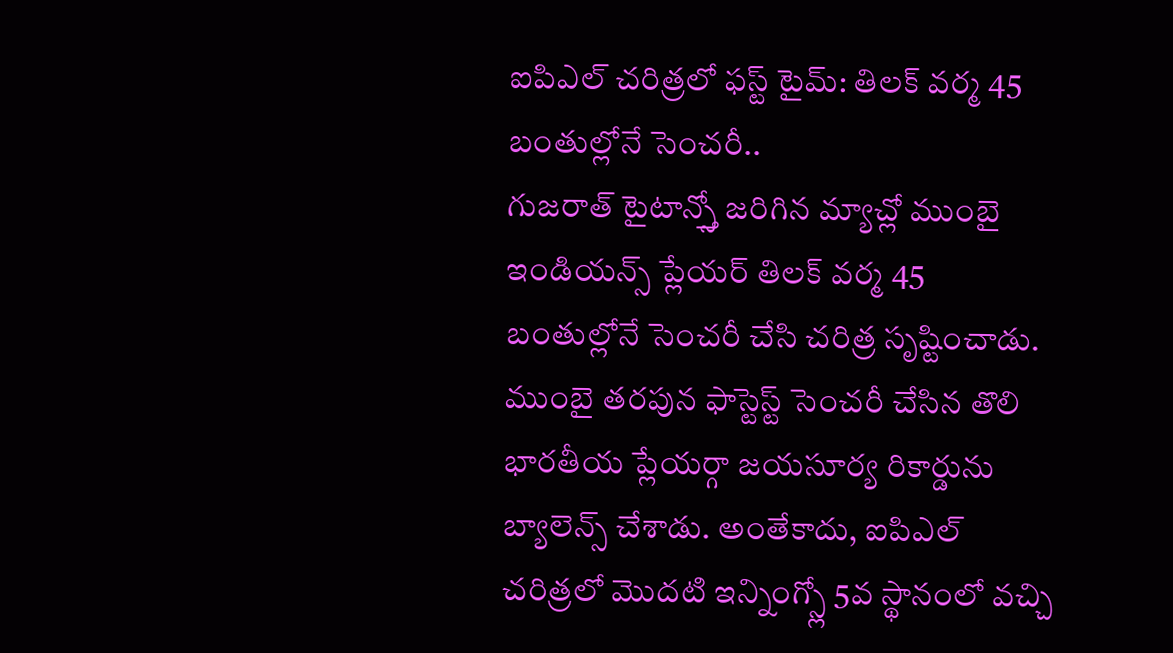ఐపిఎల్ చరిత్రలో ఫస్ట్ టైమ్: తిలక్ వర్మ 45 బంతుల్లోనే సెంచరీ..
గుజరాత్ టైటాన్స్తో జరిగిన మ్యాచ్లో ముంబై ఇండియన్స్ ప్లేయర్ తిలక్ వర్మ 45 బంతుల్లోనే సెంచరీ చేసి చరిత్ర సృష్టించాడు. ముంబై తరపున ఫాస్టెస్ట్ సెంచరీ చేసిన తొలి భారతీయ ప్లేయర్గా జయసూర్య రికార్డును బ్యాలెన్స్ చేశాడు. అంతేకాదు, ఐపిఎల్ చరిత్రలో మొదటి ఇన్నింగ్స్లో 5వ స్థానంలో వచ్చి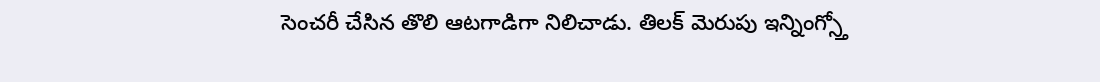సెంచరీ చేసిన తొలి ఆటగాడిగా నిలిచాడు. తిలక్ మెరుపు ఇన్నింగ్స్తో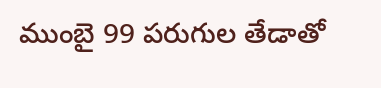ముంబై 99 పరుగుల తేడాతో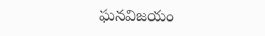ఘనవిజయం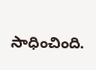సాధించింది.